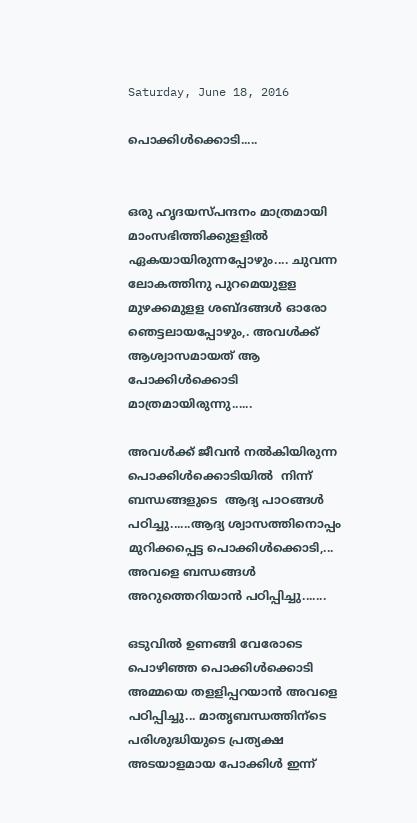Saturday, June 18, 2016

പൊക്കിൾക്കൊടി.....


ഒരു ഹൃദയസ്പന്ദനം മാത്രമായി മാംസഭിത്തിക്കുളളിൽ ഏകയായിരുന്നപ്പോഴും.... ചുവന്ന ലോകത്തിനു പുറമെയുളള മുഴക്കമുളള ശബ്ദങ്ങള്‍ ഓരോ ഞെട്ടലായപ്പോഴും,. അവള്‍ക്ക് ആശ്വാസമായത് ആ   പോക്കിള്‍ക്കൊടി മാത്രമായിരുന്നു......

അവള്‍ക്ക് ജീവന്‍ നല്‍കിയിരുന്ന പൊക്കിള്‍ക്കൊടിയില്‍  നിന്ന് ബന്ധങ്ങളുടെ  ആദ്യ പാഠങ്ങള്‍ പഠിച്ചു......ആദ്യ ശ്വാസത്തിനൊപ്പം മുറിക്കപ്പെട്ട പൊക്കിള്‍ക്കൊടി,... അവളെ ബന്ധങ്ങള്‍ അറുത്തെറിയാന്‍ പഠിപ്പിച്ചു.......

ഒടുവില്‍ ഉണങ്ങി വേരോടെ പൊഴിഞ്ഞ പൊക്കിള്‍ക്കൊടി അമ്മയെ തളളിപ്പറയാന്‍ അവളെ പഠിപ്പിച്ചു... മാതൃബന്ധത്തിന്ടെ പരിശുദ്ധിയുടെ പ്രത്യക്ഷ അടയാളമായ പോക്കിള്‍ ഇന്ന്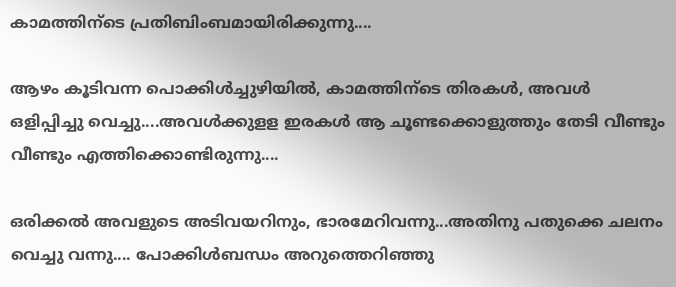കാമത്തിന്ടെ പ്രതിബിംബമായിരിക്കുന്നു....

ആഴം കൂടിവന്ന പൊക്കിള്‍ച്ചുഴിയില്‍, കാമത്തിന്ടെ തിരകള്‍, അവള്‍ ഒളിപ്പിച്ചു വെച്ചു....അവള്‍ക്കുളള ഇരകള്‍ ആ ചൂണ്ടക്കൊളുത്തും തേടി വീണ്ടും വീണ്ടും എത്തിക്കൊണ്ടിരുന്നു....

ഒരിക്കല്‍ അവളുടെ അടിവയറിനും, ഭാരമേറിവന്നു...അതിനു പതുക്കെ ചലനം വെച്ചു വന്നു.... പോക്കിള്‍ബന്ധം അറുത്തെറിഞ്ഞു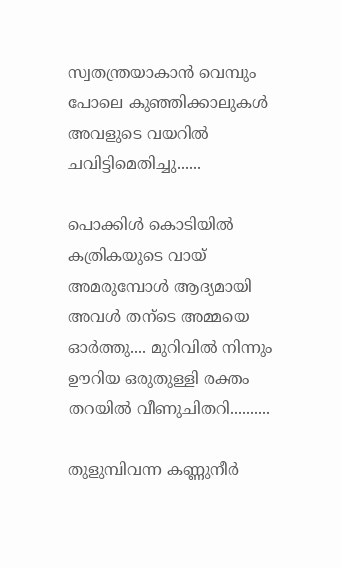സ്വതന്ത്രയാകാന്‍ വെമ്പും പോലെ കുഞ്ഞിക്കാലുകള്‍ അവളുടെ വയറില്‍ ചവിട്ടിമെതിച്ചു......

പൊക്കിള്‍ കൊടിയില്‍ കത്രികയുടെ വായ് അമരുമ്പോള്‍ ആദ്യമായി അവള്‍ തന്ടെ അമ്മയെ ഓര്‍ത്തു.... മുറിവില്‍ നിന്നും ഊറിയ ഒരുതുള്ളി രക്തം തറയില്‍ വീണുചിതറി..........

തുളുമ്പിവന്ന കണ്ണുനീർ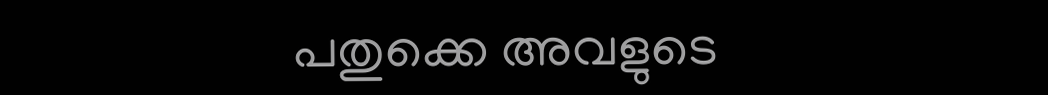പതുക്കെ അവളുടെ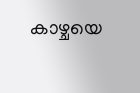കാഴ്ചയെ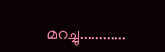മറച്ചു............